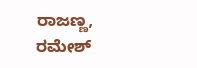ರಾಜಣ್ಣ, ರಮೇಶ್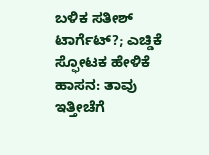ಬಳಿಕ ಸತೀಶ್ ಟಾರ್ಗೆಟ್?; ಎಚ್ಡಿಕೆ ಸ್ಫೋಟಕ ಹೇಳಿಕೆ
ಹಾಸನ: ತಾವು ಇತ್ತೀಚೆಗೆ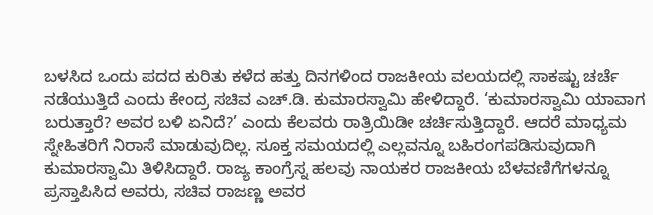ಬಳಸಿದ ಒಂದು ಪದದ ಕುರಿತು ಕಳೆದ ಹತ್ತು ದಿನಗಳಿಂದ ರಾಜಕೀಯ ವಲಯದಲ್ಲಿ ಸಾಕಷ್ಟು ಚರ್ಚೆ ನಡೆಯುತ್ತಿದೆ ಎಂದು ಕೇಂದ್ರ ಸಚಿವ ಎಚ್.ಡಿ. ಕುಮಾರಸ್ವಾಮಿ ಹೇಳಿದ್ದಾರೆ. ‘ಕುಮಾರಸ್ವಾಮಿ ಯಾವಾಗ ಬರುತ್ತಾರೆ? ಅವರ ಬಳಿ ಏನಿದೆ?’ ಎಂದು ಕೆಲವರು ರಾತ್ರಿಯಿಡೀ ಚರ್ಚಿಸುತ್ತಿದ್ದಾರೆ. ಆದರೆ ಮಾಧ್ಯಮ ಸ್ನೇಹಿತರಿಗೆ ನಿರಾಸೆ ಮಾಡುವುದಿಲ್ಲ. ಸೂಕ್ತ ಸಮಯದಲ್ಲಿ ಎಲ್ಲವನ್ನೂ ಬಹಿರಂಗಪಡಿಸುವುದಾಗಿ ಕುಮಾರಸ್ವಾಮಿ ತಿಳಿಸಿದ್ದಾರೆ. ರಾಜ್ಯ ಕಾಂಗ್ರೆಸ್ನ ಹಲವು ನಾಯಕರ ರಾಜಕೀಯ ಬೆಳವಣಿಗೆಗಳನ್ನೂ ಪ್ರಸ್ತಾಪಿಸಿದ ಅವರು, ಸಚಿವ ರಾಜಣ್ಣ ಅವರ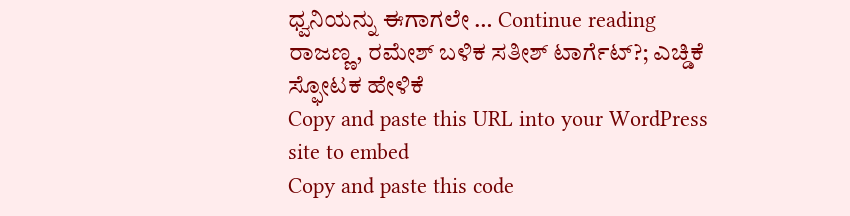ಧ್ವನಿಯನ್ನು ಈಗಾಗಲೇ … Continue reading ರಾಜಣ್ಣ, ರಮೇಶ್ ಬಳಿಕ ಸತೀಶ್ ಟಾರ್ಗೆಟ್?; ಎಚ್ಡಿಕೆ ಸ್ಫೋಟಕ ಹೇಳಿಕೆ
Copy and paste this URL into your WordPress site to embed
Copy and paste this code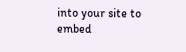into your site to embed